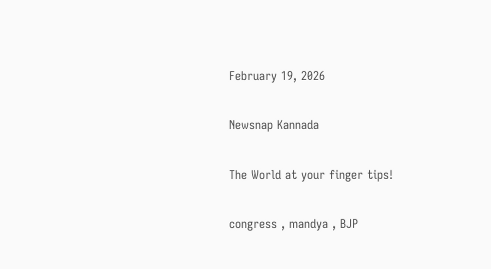February 19, 2026

Newsnap Kannada

The World at your finger tips!

congress , mandya , BJP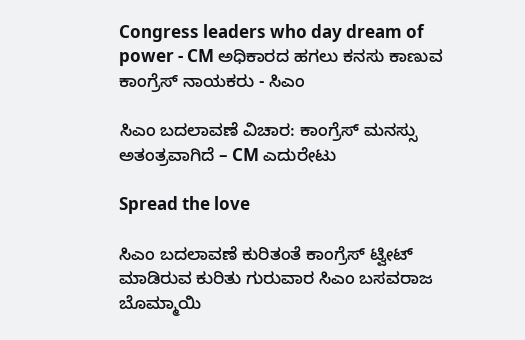Congress leaders who day dream of power - CM ಅಧಿಕಾರದ ಹಗಲು ಕನಸು ಕಾಣುವ ಕಾಂಗ್ರೆಸ್ ನಾಯಕರು - ಸಿಎಂ

ಸಿಎಂ ಬದಲಾವಣೆ ವಿಚಾರ: ಕಾಂಗ್ರೆಸ್‌ ಮನಸ್ಸು ಅತಂತ್ರವಾಗಿದೆ – CM ಎದುರೇಟು

Spread the love

ಸಿಎಂ ಬದಲಾವಣೆ ಕುರಿತಂತೆ ಕಾಂಗ್ರೆಸ್‌ ಟ್ವೀಟ್‌ ಮಾಡಿರುವ ಕುರಿತು ಗುರುವಾರ ಸಿಎಂ ಬಸವರಾಜ ಬೊಮ್ಮಾಯಿ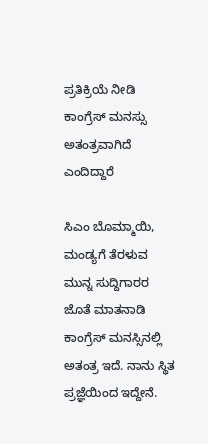ಪ್ರತಿಕ್ರಿಯೆ ನೀಡಿ ಕಾಂಗ್ರೆಸ್ ಮನಸ್ಸು ಅತಂತ್ರವಾಗಿದೆ ಎಂದಿದ್ದಾರೆ

ಸಿಎಂ ಬೊಮ್ಮಾಯಿ, ಮಂಡ್ಯಗೆ ತೆರಳುವ ಮುನ್ನ ಸುದ್ದಿಗಾರರ ಜೊತೆ ಮಾತನಾಡಿ ಕಾಂಗ್ರೆಸ್‌ ಮನಸ್ಸಿನಲ್ಲಿ ಅತಂತ್ರ ಇದೆ. ನಾನು ಸ್ಥಿತ ಪ್ರಜ್ಞೆಯಿಂದ ಇದ್ದೇನೆ.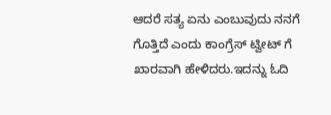ಆದರೆ ಸತ್ಯ ಏನು ಎಂಬುವುದು ನನಗೆ ಗೊತ್ತಿದೆ ಎಂದು ಕಾಂಗ್ರೆಸ್‌ ಟ್ವೀಟ್‌ ಗೆ ಖಾರವಾಗಿ ಹೇಳಿದರು.ಇದನ್ನು ಓದಿ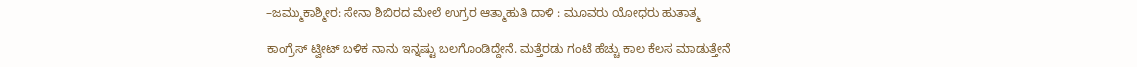–ಜಮ್ಮುಕಾಶ್ಮೀರ: ಸೇನಾ ಶಿಬಿರದ ಮೇಲೆ ಉಗ್ರರ ಆತ್ಮಾಹುತಿ ದಾಳಿ : ಮೂವರು ಯೋಧರು ಹುತಾತ್ಮ

ಕಾಂಗ್ರೆಸ್‌ ಟ್ವೀಟ್‌ ಬಳಿಕ ನಾನು ಇನ್ನಷ್ಟು ಬಲಗೊಂಡಿದ್ದೇನೆ. ಮತ್ತೆರಡು ಗಂಟೆ ಹೆಚ್ಚು ಕಾಲ ಕೆಲಸ ಮಾಡುತ್ತೇನೆ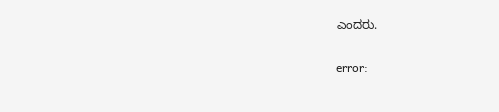ಎಂದರು.

error: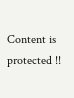Content is protected !!